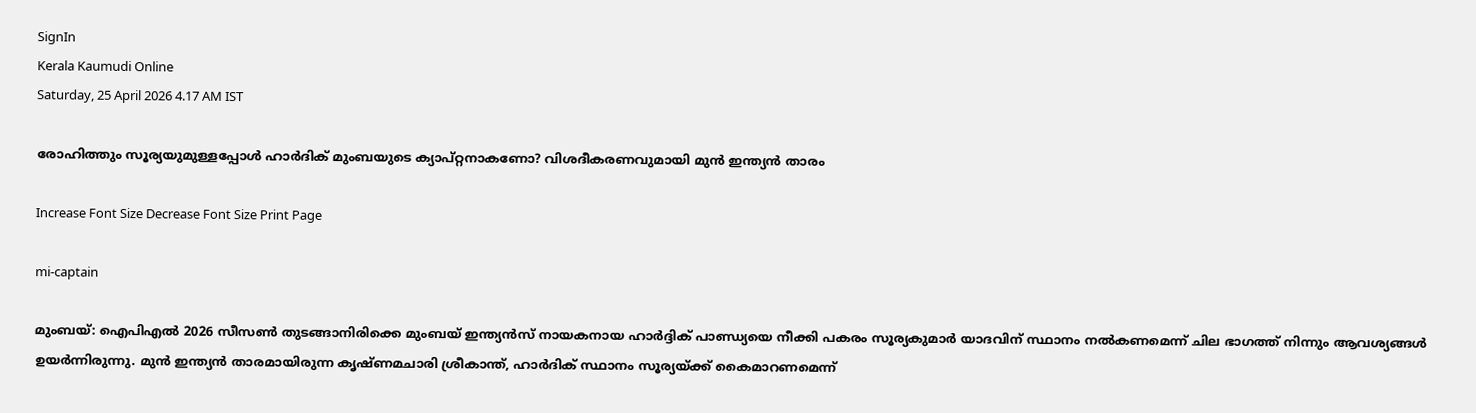SignIn
Kerala Kaumudi Online
Saturday, 25 April 2026 4.17 AM IST

രോഹിത്തും സൂര്യയുമുള്ളപ്പോൾ ഹാർദിക് മുംബയുടെ ക്യാപ്റ്റനാകണോ? വിശദീകരണവുമായി മുൻ ഇന്ത്യൻ താരം

Increase Font Size Decrease Font Size Print Page

mi-captain

മുംബയ്: ഐപിഎൽ 2026 സീസൺ തുടങ്ങാനിരിക്കെ മുംബയ് ഇന്ത്യൻസ് നായകനായ ഹാർദ്ദിക് പാണ്ഡ്യയെ നീക്കി പകരം സൂര്യകുമാർ യാദവിന് സ്ഥാനം നൽകണമെന്ന് ചില ഭാഗത്ത് നിന്നും ആവശ്യങ്ങൾ ഉയർന്നിരുന്നു. മുൻ ഇന്ത്യൻ താരമായിരുന്ന കൃഷ്‌ണമചാരി ശ്രീകാന്ത്, ഹാർദിക് സ്ഥാനം സൂര്യയ്‌ക്ക് കൈമാറണമെന്ന്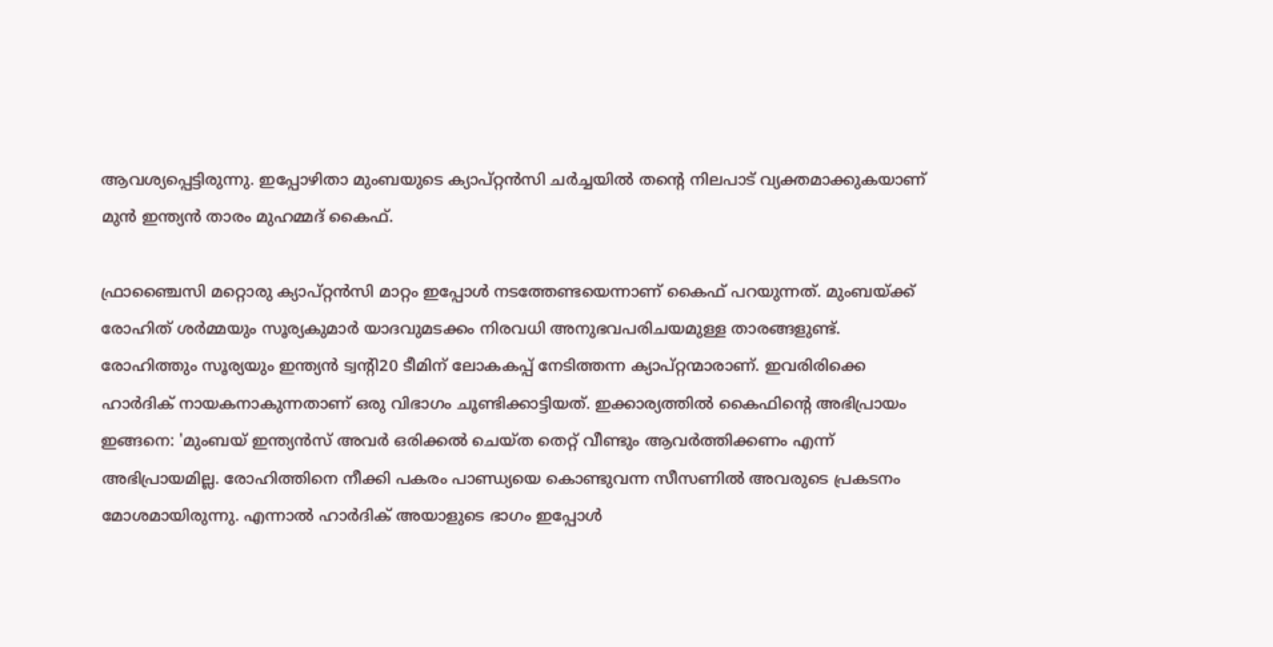ആവശ്യപ്പെട്ടിരുന്നു. ഇപ്പോഴിതാ മുംബയുടെ ക്യാപ്‌റ്റൻസി ചർച്ചയിൽ തന്റെ നിലപാട് വ്യക്തമാക്കുകയാണ് മുൻ ഇന്ത്യൻ താരം മുഹമ്മദ് കൈഫ്.

ഫ്രാഞ്ചൈസി മറ്റൊരു ക്യാപ്റ്റൻസി മാറ്റം ഇപ്പോൾ നടത്തേണ്ടയെന്നാണ് കൈഫ് പറയുന്നത്. മുംബയ്ക്ക് രോഹിത് ശ‌ർമ്മയും സൂര്യകുമാർ യാദവുമടക്കം നിരവധി അനുഭവപരിചയമുള്ള താരങ്ങളുണ്ട്. രോഹിത്തും സൂര്യയും ഇന്ത്യൻ ട്വന്റി20 ടീമിന് ലോകകപ്പ് നേടിത്തന്ന ക്യാപ്റ്റന്മാരാണ്. ഇവരിരിക്കെ ഹാർദിക് നായകനാകുന്നതാണ് ഒരു വിഭാഗം ചൂണ്ടിക്കാട്ടിയത്. ഇക്കാര്യത്തിൽ കൈഫിന്റെ അഭിപ്രായം ഇങ്ങനെ: 'മുംബയ് ഇന്ത്യൻസ് അവർ ഒരിക്കൽ ചെയ്‌ത തെറ്റ് വീണ്ടും ആവർത്തിക്കണം എന്ന് അഭിപ്രായമില്ല. രോഹിത്തിനെ നീക്കി പകരം പാണ്ഡ്യയെ കൊണ്ടുവന്ന സീസണിൽ അവരുടെ പ്രകടനം മോശമായിരുന്നു. എന്നാൽ ഹാർദിക് അയാളുടെ ഭാഗം ഇപ്പോൾ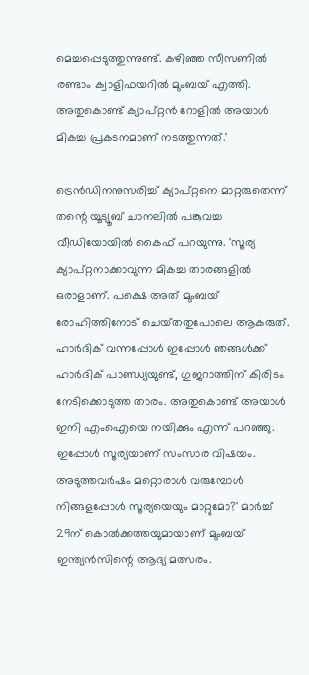മെച്ചപ്പെടുത്തുന്നുണ്ട്. കഴിഞ്ഞ സീസണിൽ രണ്ടാം ക്വാളിഫയറിൽ മുംബയ് എത്തി. അതുകൊണ്ട് ക്യാപ്റ്റൻ റോളിൽ അയാൾ മികച്ച പ്രകടനമാണ് നടത്തുന്നത്.'

ട്രെൻഡിനനുസരിച്ച് ക്യാപ്റ്റനെ മാറ്റരുതെന്ന് തന്റെ യൂട്യൂബ് ചാനലിൽ പങ്കുവച്ച വീഡിയോയിൽ കൈഫ് പറയുന്നു. 'സൂര്യ ക്യാപ്റ്റനാക്കാവുന്ന‌ മികച്ച താരങ്ങളിൽ ഒരാളാണ്. പക്ഷെ അത് മുംബയ് രോഹിത്തിനോട്‌ ചെയ്‌തതുപോലെ ആകരുത്. ഹാർദിക്‌ വന്നപ്പോൾ ഇപ്പോൾ ഞങ്ങൾക്ക് ഹാർദിക് പാണ്ഡ്യയുണ്ട്, ഗുജറാത്തിന് കിരിടം നേടിക്കൊടുത്ത താരം. അതുകൊണ്ട് അയാൾ ഇനി എംഐയെ നയിക്കും എന്ന് പറഞ്ഞു. ഇപ്പോൾ സൂര്യയാണ് സംസാര വിഷയം. അടുത്തവർഷം മറ്റൊരാൾ വരുമ്പോൾ നിങ്ങളപ്പോൾ സൂര്യയെയും മാറ്റുമോ?' മാർച്ച് 29ന്‌ കൊൽക്കത്തയുമായാണ് മുംബയ് ഇന്ത്യൻസിന്റെ ആദ്യ മത്സരം.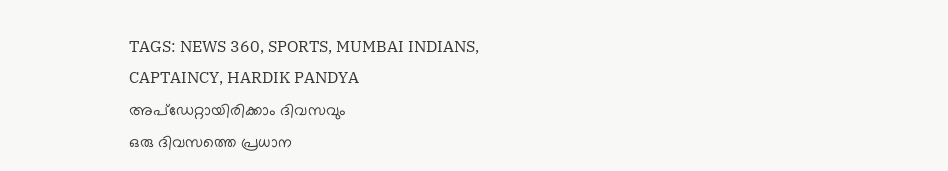TAGS: NEWS 360, SPORTS, MUMBAI INDIANS, CAPTAINCY, HARDIK PANDYA
അപ്ഡേറ്റായിരിക്കാം ദിവസവും
ഒരു ദിവസത്തെ പ്രധാന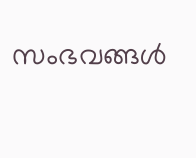സംഭവങ്ങൾ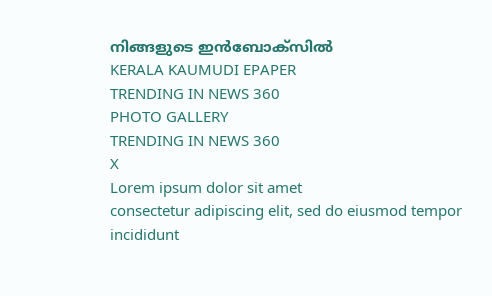നിങ്ങളുടെ ഇൻബോക്സിൽ
KERALA KAUMUDI EPAPER
TRENDING IN NEWS 360
PHOTO GALLERY
TRENDING IN NEWS 360
X
Lorem ipsum dolor sit amet
consectetur adipiscing elit, sed do eiusmod tempor incididunt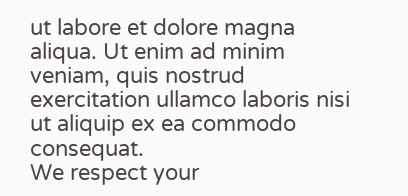ut labore et dolore magna aliqua. Ut enim ad minim veniam, quis nostrud exercitation ullamco laboris nisi ut aliquip ex ea commodo consequat.
We respect your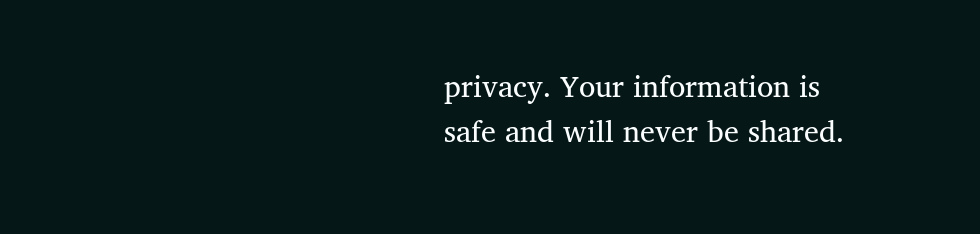privacy. Your information is safe and will never be shared.